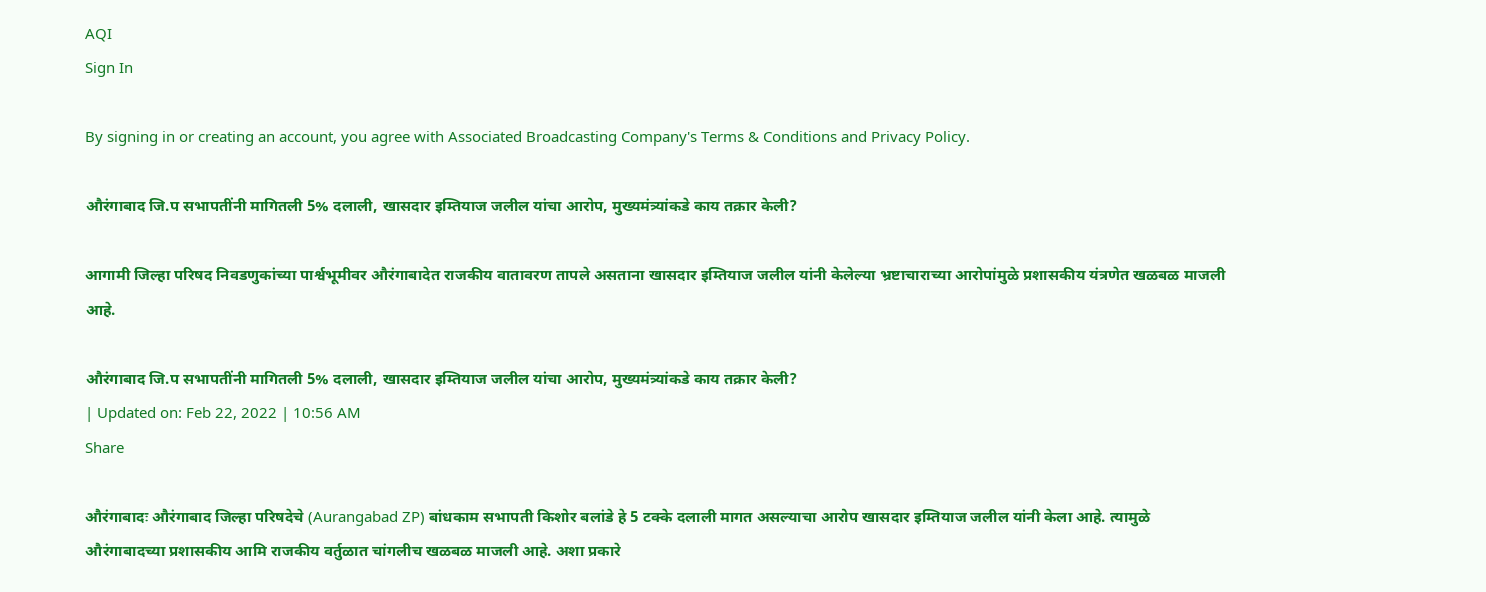AQI
Sign In

By signing in or creating an account, you agree with Associated Broadcasting Company's Terms & Conditions and Privacy Policy.

औरंगाबाद जि.प सभापतींनी मागितली 5% दलाली, खासदार इम्तियाज जलील यांचा आरोप, मुख्यमंत्र्यांकडे काय तक्रार केली?

आगामी जिल्हा परिषद निवडणुकांच्या पार्श्वभूमीवर औरंगाबादेत राजकीय वातावरण तापले असताना खासदार इम्तियाज जलील यांनी केलेल्या भ्रष्टाचाराच्या आरोपांमुळे प्रशासकीय यंत्रणेत खळबळ माजली आहे.

औरंगाबाद जि.प सभापतींनी मागितली 5% दलाली, खासदार इम्तियाज जलील यांचा आरोप, मुख्यमंत्र्यांकडे काय तक्रार केली?
| Updated on: Feb 22, 2022 | 10:56 AM
Share

औरंगाबादः औरंगाबाद जिल्हा परिषदेचे (Aurangabad ZP) बांधकाम सभापती किशोर बलांडे हे 5 टक्के दलाली मागत असल्याचा आरोप खासदार इम्तियाज जलील यांनी केला आहे. त्यामुळे औरंगाबादच्या प्रशासकीय आमि राजकीय वर्तुळात चांगलीच खळबळ माजली आहे. अशा प्रकारे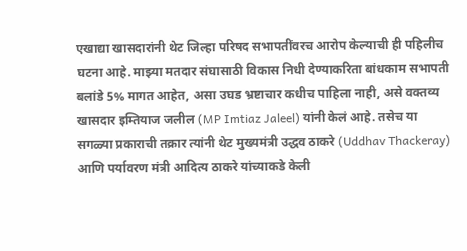एखाद्या खासदारांनी थेट जिल्हा परिषद सभापतींवरच आरोप केल्याची ही पहिलीच घटना आहे. माझ्या मतदार संघासाठी विकास निधी देण्याकरिता बांधकाम सभापती बलांडे 5% मागत आहेत, असा उघड भ्रष्टाचार कधीच पाहिला नाही, असे वक्तव्य खासदार इम्तियाज जलील (MP Imtiaz Jaleel) यांनी केलं आहे. तसेच या सगळ्या प्रकाराची तक्रार त्यांनी थेट मुख्यमंत्री उद्धव ठाकरे (Uddhav Thackeray) आणि पर्यावरण मंत्री आदित्य ठाकरे यांच्याकडे केली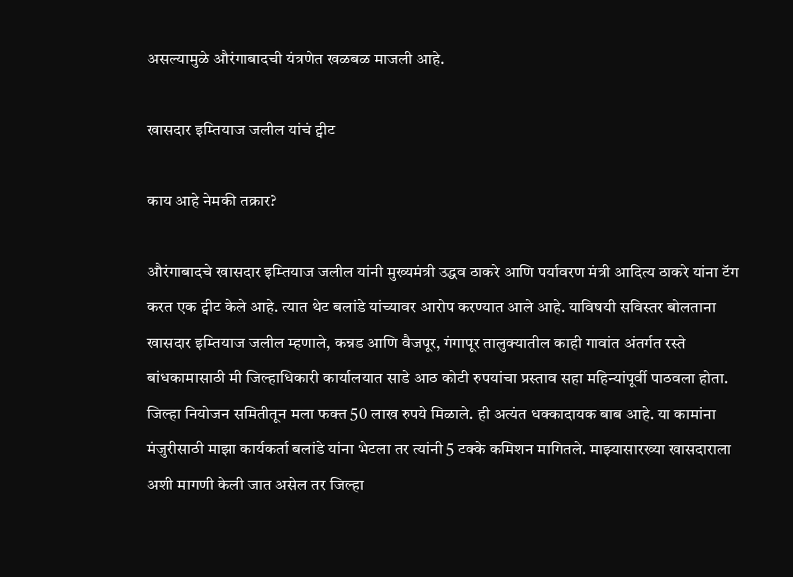असल्यामुळे औरंगाबादची यंत्रणेत खळबळ माजली आहे.

खासदार इम्तियाज जलील यांचं ट्वीट

काय आहे नेमकी तक्रार?

औरंगाबादचे खासदार इम्तियाज जलील यांनी मुख्यमंत्री उद्धव ठाकरे आणि पर्यावरण मंत्री आदित्य ठाकरे यांना टॅग करत एक ट्वीट केले आहे. त्यात थेट बलांडे यांच्यावर आरोप करण्यात आले आहे. याविषयी सविस्तर बोलताना खासदार इम्तियाज जलील म्हणाले, कन्नड आणि वैजपूर, गंगापूर तालुक्यातील काही गावांत अंतर्गत रस्ते बांधकामासाठी मी जिल्हाधिकारी कार्यालयात साडे आठ कोटी रुपयांचा प्रस्ताव सहा महिन्यांपूर्वी पाठवला होता. जिल्हा नियोजन समितीतून मला फक्त 50 लाख रुपये मिळाले. ही अत्यंत धक्कादायक बाब आहे. या कामांना मंजुरीसाठी माझा कार्यकर्ता बलांडे यांना भेटला तर त्यांनी 5 टक्के कमिशन मागितले. माझ्यासारख्या खासदाराला अशी मागणी केली जात असेल तर जिल्हा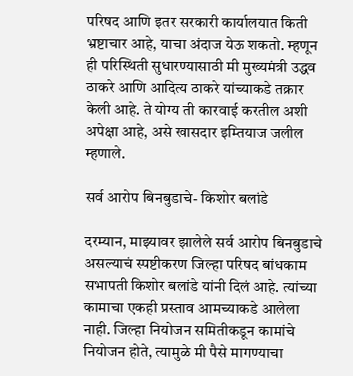परिषद आणि इतर सरकारी कार्यालयात किती भ्रष्टाचार आहे, याचा अंदाज येऊ शकतो. म्हणून ही परिस्थिती सुधारण्यासाठी मी मुख्यमंत्री उद्धव ठाकरे आणि आदित्य ठाकरे यांच्याकडे तक्रार केली आहे. ते योग्य ती कारवाई करतील अशी अपेक्षा आहे, असे खासदार इम्तियाज जलील म्हणाले.

सर्व आरोप बिनबुडाचे- किशोर बलांडे

दरम्यान, माझ्यावर झालेले सर्व आरोप बिनबुडाचे असल्याचं स्पष्टीकरण जिल्हा परिषद बांधकाम सभापती किशोर बलांडे यांनी दिलं आहे. त्यांच्या कामाचा एकही प्रस्ताव आमच्याकडे आलेला नाही. जिल्हा नियोजन समितीकडून कामांचे नियोजन होते, त्यामुळे मी पैसे मागण्याचा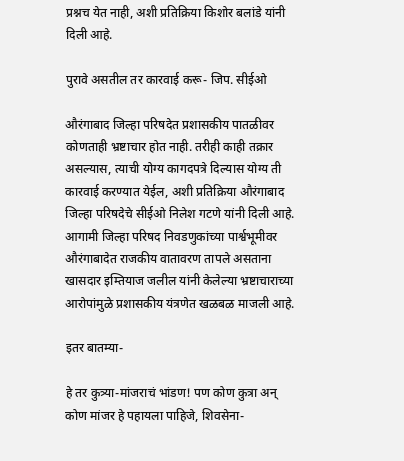प्रश्नच येत नाही, अशी प्रतिक्रिया किशोर बलांडे यांनी दिली आहे.

पुरावे असतील तर कारवाई करू- जिप. सीईओ

औरंगाबाद जिल्हा परिषदेत प्रशासकीय पातळीवर कोणताही भ्रष्टाचार होत नाही. तरीही काही तक्रार असल्यास, त्याची योग्य कागदपत्रे दिल्यास योग्य ती कारवाई करण्यात येईल, अशी प्रतिक्रिया औरंगाबाद जिल्हा परिषदेचे सीईओ निलेश गटणे यांनी दिली आहे. आगामी जिल्हा परिषद निवडणुकांच्या पार्श्वभूमीवर औरंगाबादेत राजकीय वातावरण तापले असताना खासदार इम्तियाज जलील यांनी केलेल्या भ्रष्टाचाराच्या आरोपांमुळे प्रशासकीय यंत्रणेत खळबळ माजली आहे.

इतर बातम्या-

हे तर कुत्र्या-मांजराचं भांडण! पण कोण कुत्रा अन् कोण मांजर हे पहायला पाहिजे, शिवसेना-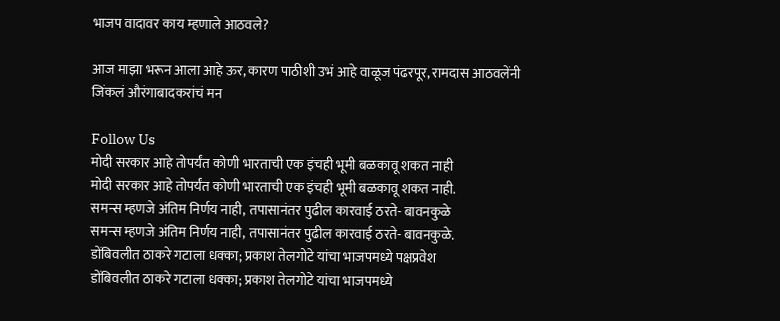भाजप वादावर काय म्हणाले आठवले?

आज माझा भरून आला आहे ऊर, कारण पाठीशी उभं आहे वाळूज पंढरपूर, रामदास आठवलेंनी जिंकलं औरंगाबादकरांचं मन

Follow Us
मोदी सरकार आहे तोपर्यंत कोणी भारताची एक इंचही भूमी बळकावू शकत नाही
मोदी सरकार आहे तोपर्यंत कोणी भारताची एक इंचही भूमी बळकावू शकत नाही.
समन्स म्हणजे अंतिम निर्णय नाही, तपासानंतर पुढील कारवाई ठरते- बावनकुळे
समन्स म्हणजे अंतिम निर्णय नाही, तपासानंतर पुढील कारवाई ठरते- बावनकुळे.
डोंबिवलीत ठाकरे गटाला धक्का; प्रकाश तेलगोटे यांचा भाजपमध्ये पक्षप्रवेश
डोंबिवलीत ठाकरे गटाला धक्का; प्रकाश तेलगोटे यांचा भाजपमध्ये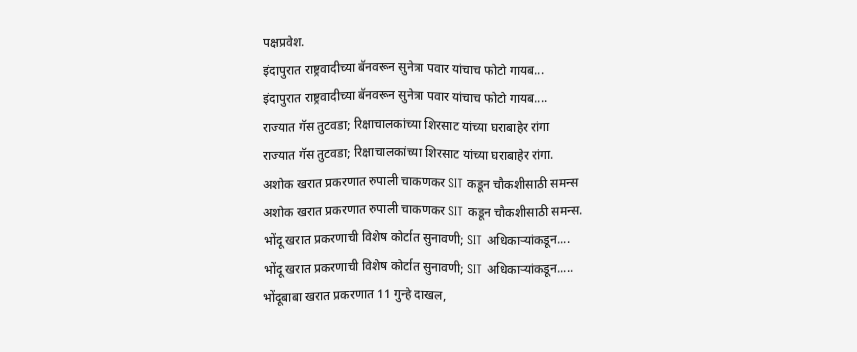पक्षप्रवेश.
इंदापुरात राष्ट्रवादीच्या बॅनवरून सुनेत्रा पवार यांचाच फोटो गायब...
इंदापुरात राष्ट्रवादीच्या बॅनवरून सुनेत्रा पवार यांचाच फोटो गायब....
राज्यात गॅस तुटवडा; रिक्षाचालकांच्या शिरसाट यांच्या घराबाहेर रांगा
राज्यात गॅस तुटवडा; रिक्षाचालकांच्या शिरसाट यांच्या घराबाहेर रांगा.
अशोक खरात प्रकरणात रुपाली चाकणकर SIT कडून चौकशीसाठी समन्स
अशोक खरात प्रकरणात रुपाली चाकणकर SIT कडून चौकशीसाठी समन्स.
भोंदू खरात प्रकरणाची विशेष कोर्टात सुनावणी; SIT अधिकाऱ्यांकडून....
भोंदू खरात प्रकरणाची विशेष कोर्टात सुनावणी; SIT अधिकाऱ्यांकडून.....
भोंदूबाबा खरात प्रकरणात 11 गुन्हे दाखल,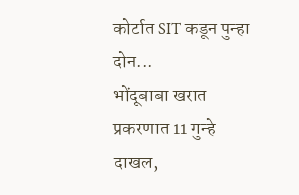कोर्टात SIT कडून पुन्हा दोन...
भोंदूबाबा खरात प्रकरणात 11 गुन्हे दाखल,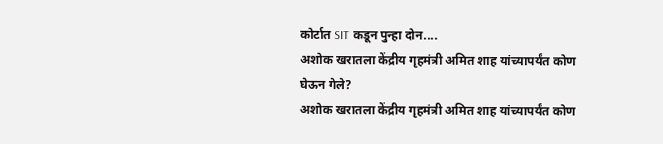कोर्टात SIT कडून पुन्हा दोन....
अशोक खरातला केंद्रीय गृहमंत्री अमित शाह यांच्यापर्यंत कोण घेऊन गेले?
अशोक खरातला केंद्रीय गृहमंत्री अमित शाह यांच्यापर्यंत कोण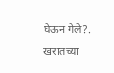घेऊन गेले?.
खरातच्या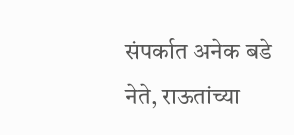संपर्कात अनेक बडे नेते, राऊतांच्या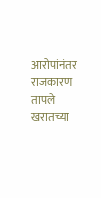आरोपांनंतर राजकारण तापले
खरातच्या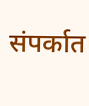संपर्कात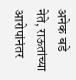अनेक बडे नेते, राऊतांच्या आरोपांनंतर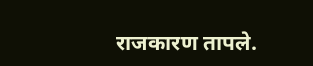राजकारण तापले.